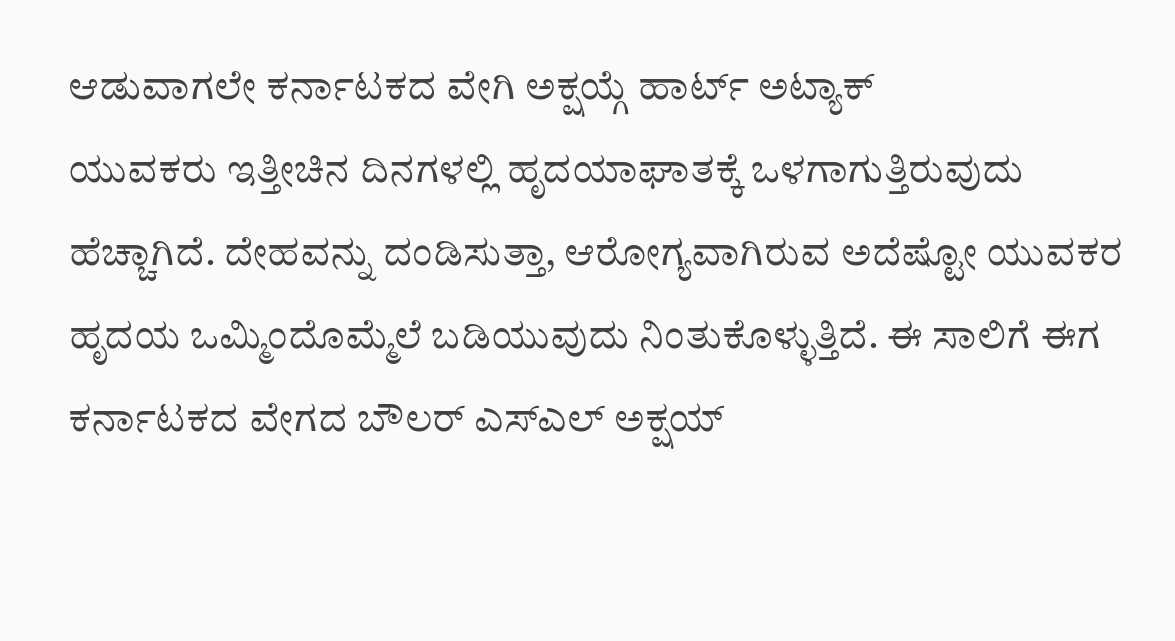ಆಡುವಾಗಲೇ ಕರ್ನಾಟಕದ ವೇಗಿ ಅಕ್ಷಯ್ಗೆ ಹಾರ್ಟ್ ಅಟ್ಯಾಕ್
ಯುವಕರು ಇತ್ತೀಚಿನ ದಿನಗಳಲ್ಲಿ ಹೃದಯಾಘಾತಕ್ಕೆ ಒಳಗಾಗುತ್ತಿರುವುದು ಹೆಚ್ಚಾಗಿದೆ. ದೇಹವನ್ನು ದಂಡಿಸುತ್ತಾ, ಆರೋಗ್ಯವಾಗಿರುವ ಅದೆಷ್ಟೋ ಯುವಕರ ಹೃದಯ ಒಮ್ಮಿಂದೊಮ್ಮೆಲೆ ಬಡಿಯುವುದು ನಿಂತುಕೊಳ್ಳುತ್ತಿದೆ. ಈ ಸಾಲಿಗೆ ಈಗ ಕರ್ನಾಟಕದ ವೇಗದ ಬೌಲರ್ ಎಸ್ಎಲ್ ಅಕ್ಷಯ್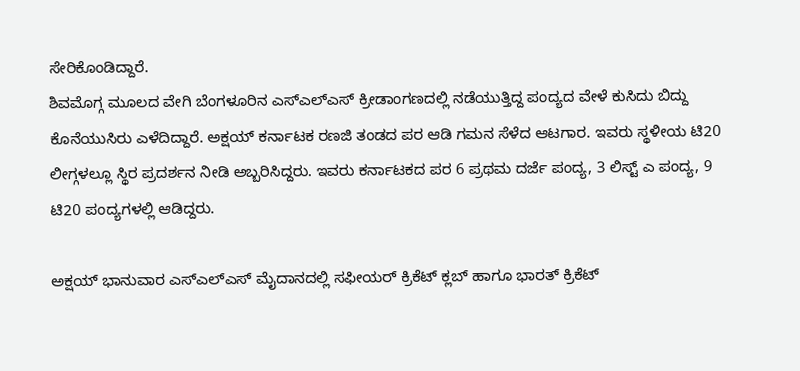ಸೇರಿಕೊಂಡಿದ್ದಾರೆ.
ಶಿವಮೊಗ್ಗ ಮೂಲದ ವೇಗಿ ಬೆಂಗಳೂರಿನ ಎಸ್ಎಲ್ಎಸ್ ಕ್ರೀಡಾಂಗಣದಲ್ಲಿ ನಡೆಯುತ್ತಿದ್ದ ಪಂದ್ಯದ ವೇಳೆ ಕುಸಿದು ಬಿದ್ದು ಕೊನೆಯುಸಿರು ಎಳೆದಿದ್ದಾರೆ. ಅಕ್ಷಯ್ ಕರ್ನಾಟಕ ರಣಜಿ ತಂಡದ ಪರ ಆಡಿ ಗಮನ ಸೆಳೆದ ಆಟಗಾರ. ಇವರು ಸ್ಥಳೀಯ ಟಿ20 ಲೀಗ್ಗಳಲ್ಲೂ ಸ್ಥಿರ ಪ್ರದರ್ಶನ ನೀಡಿ ಅಬ್ಬರಿಸಿದ್ದರು. ಇವರು ಕರ್ನಾಟಕದ ಪರ 6 ಪ್ರಥಮ ದರ್ಜೆ ಪಂದ್ಯ, 3 ಲಿಸ್ಟ್ ಎ ಪಂದ್ಯ, 9 ಟಿ20 ಪಂದ್ಯಗಳಲ್ಲಿ ಆಡಿದ್ದರು.

ಅಕ್ಷಯ್ ಭಾನುವಾರ ಎಸ್ಎಲ್ಎಸ್ ಮೈದಾನದಲ್ಲಿ ಸಫೀಯರ್ ಕ್ರಿಕೆಟ್ ಕ್ಲಬ್ ಹಾಗೂ ಭಾರತ್ ಕ್ರಿಕೆಟ್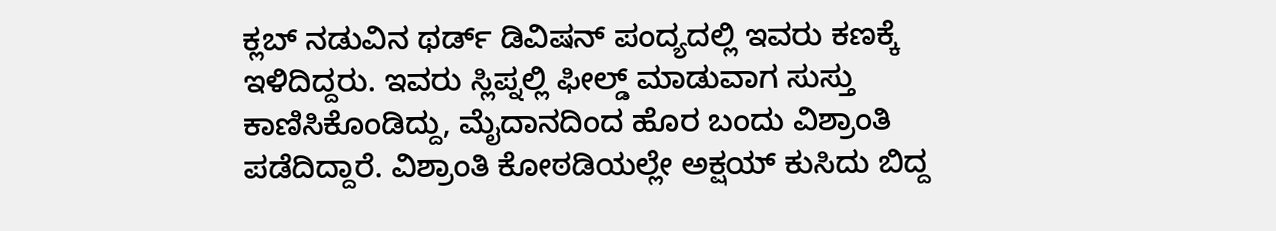ಕ್ಲಬ್ ನಡುವಿನ ಥರ್ಡ್ ಡಿವಿಷನ್ ಪಂದ್ಯದಲ್ಲಿ ಇವರು ಕಣಕ್ಕೆ ಇಳಿದಿದ್ದರು. ಇವರು ಸ್ಲಿಪ್ನಲ್ಲಿ ಫೀಲ್ಡ್ ಮಾಡುವಾಗ ಸುಸ್ತು ಕಾಣಿಸಿಕೊಂಡಿದ್ದು, ಮೈದಾನದಿಂದ ಹೊರ ಬಂದು ವಿಶ್ರಾಂತಿ ಪಡೆದಿದ್ದಾರೆ. ವಿಶ್ರಾಂತಿ ಕೋಠಡಿಯಲ್ಲೇ ಅಕ್ಷಯ್ ಕುಸಿದು ಬಿದ್ದ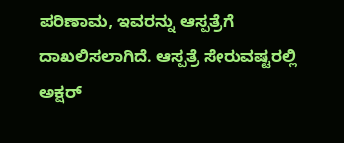ಪರಿಣಾಮ, ಇವರನ್ನು ಆಸ್ಪತ್ರೆಗೆ ದಾಖಲಿಸಲಾಗಿದೆ. ಆಸ್ಪತ್ರೆ ಸೇರುವಷ್ಟರಲ್ಲಿ ಅಕ್ಷರ್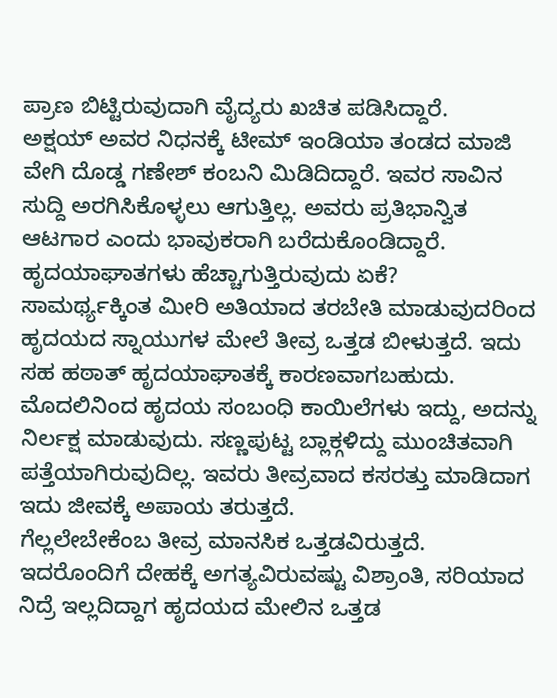ಪ್ರಾಣ ಬಿಟ್ಟಿರುವುದಾಗಿ ವೈದ್ಯರು ಖಚಿತ ಪಡಿಸಿದ್ದಾರೆ.
ಅಕ್ಷಯ್ ಅವರ ನಿಧನಕ್ಕೆ ಟೀಮ್ ಇಂಡಿಯಾ ತಂಡದ ಮಾಜಿ ವೇಗಿ ದೊಡ್ಡ ಗಣೇಶ್ ಕಂಬನಿ ಮಿಡಿದಿದ್ದಾರೆ. ಇವರ ಸಾವಿನ ಸುದ್ದಿ ಅರಗಿಸಿಕೊಳ್ಳಲು ಆಗುತ್ತಿಲ್ಲ. ಅವರು ಪ್ರತಿಭಾನ್ವಿತ ಆಟಗಾರ ಎಂದು ಭಾವುಕರಾಗಿ ಬರೆದುಕೊಂಡಿದ್ದಾರೆ.
ಹೃದಯಾಘಾತಗಳು ಹೆಚ್ಚಾಗುತ್ತಿರುವುದು ಏಕೆ?
ಸಾಮರ್ಥ್ಯಕ್ಕಿಂತ ಮೀರಿ ಅತಿಯಾದ ತರಬೇತಿ ಮಾಡುವುದರಿಂದ ಹೃದಯದ ಸ್ನಾಯುಗಳ ಮೇಲೆ ತೀವ್ರ ಒತ್ತಡ ಬೀಳುತ್ತದೆ. ಇದು ಸಹ ಹಠಾತ್ ಹೃದಯಾಘಾತಕ್ಕೆ ಕಾರಣವಾಗಬಹುದು.
ಮೊದಲಿನಿಂದ ಹೃದಯ ಸಂಬಂಧಿ ಕಾಯಿಲೆಗಳು ಇದ್ದು, ಅದನ್ನು ನಿರ್ಲಕ್ಷ ಮಾಡುವುದು. ಸಣ್ಣಪುಟ್ಟ ಬ್ಲಾಕ್ಗಳಿದ್ದು ಮುಂಚಿತವಾಗಿ ಪತ್ತೆಯಾಗಿರುವುದಿಲ್ಲ. ಇವರು ತೀವ್ರವಾದ ಕಸರತ್ತು ಮಾಡಿದಾಗ ಇದು ಜೀವಕ್ಕೆ ಅಪಾಯ ತರುತ್ತದೆ.
ಗೆಲ್ಲಲೇಬೇಕೆಂಬ ತೀವ್ರ ಮಾನಸಿಕ ಒತ್ತಡವಿರುತ್ತದೆ. ಇದರೊಂದಿಗೆ ದೇಹಕ್ಕೆ ಅಗತ್ಯವಿರುವಷ್ಟು ವಿಶ್ರಾಂತಿ, ಸರಿಯಾದ ನಿದ್ರೆ ಇಲ್ಲದಿದ್ದಾಗ ಹೃದಯದ ಮೇಲಿನ ಒತ್ತಡ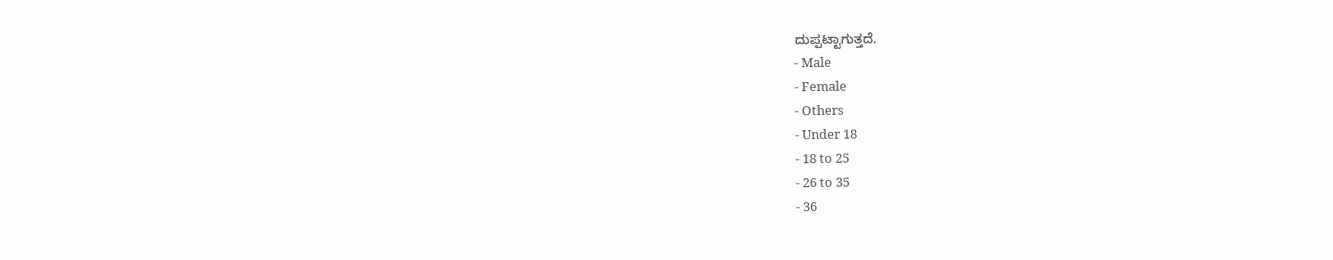ದುಪ್ಪಟ್ಟಾಗುತ್ತದೆ.
- Male
- Female
- Others
- Under 18
- 18 to 25
- 26 to 35
- 36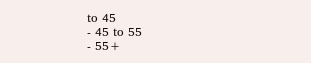to 45
- 45 to 55
- 55+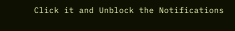Click it and Unblock the Notifications